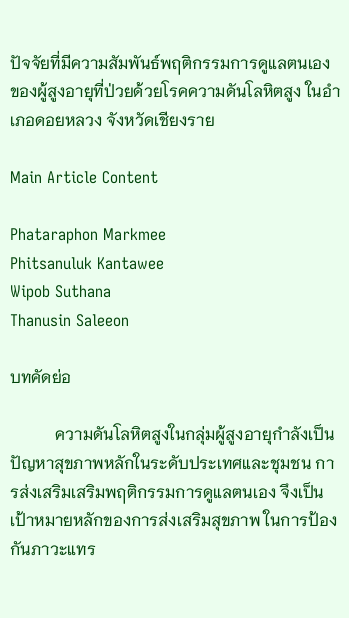ปัจจัยที่มีความสัมพันธ์พฤติกรรมการดูแลตนเอง ของผู้สูงอายุที่ป่วยด้วยโรคความดันโลหิตสูง ในอำเภอดอยหลวง จังหวัดเชียงราย

Main Article Content

Phataraphon Markmee
Phitsanuluk Kantawee
Wipob Suthana
Thanusin Saleeon

บทคัดย่อ

           ความดันโลหิตสูงในกลุ่มผู้สูงอายุกำลังเป็นปัญหาสุขภาพหลักในระดับประเทศและชุมชน การส่งเสริมเสริมพฤติกรรมการดูแลตนเอง จึงเป็นเป้าหมายหลักของการส่งเสริมสุขภาพ ในการป้องกันภาวะแทร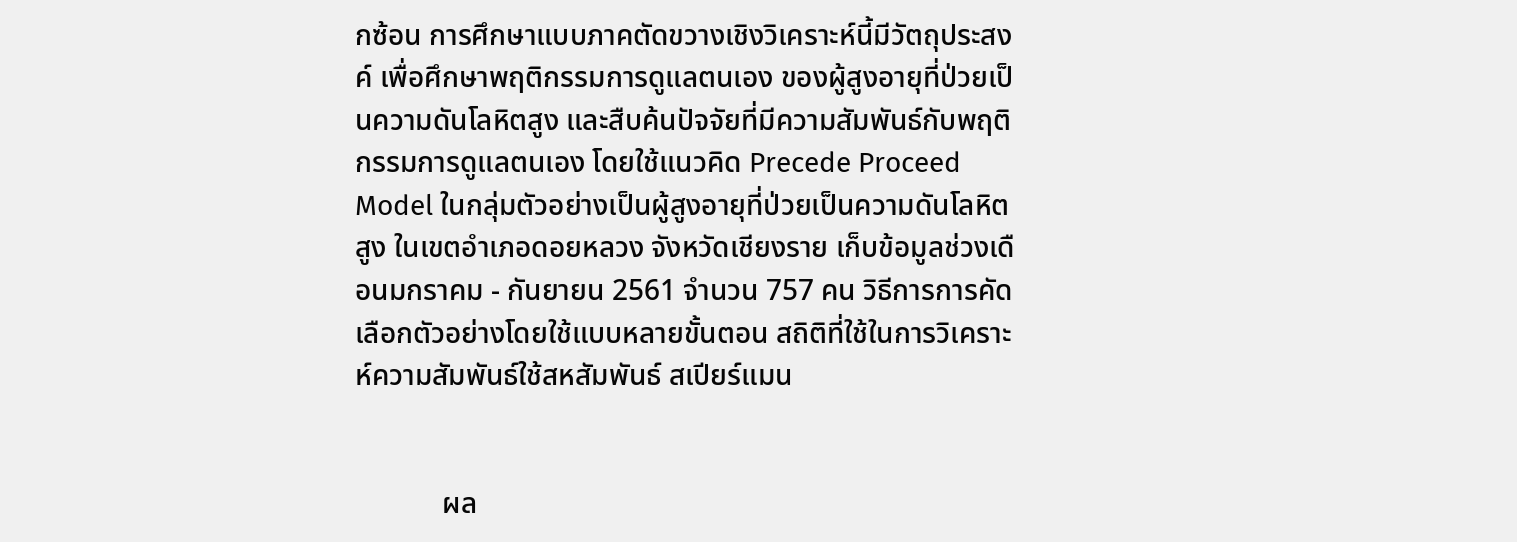กซ้อน การศึกษาแบบภาคตัดขวางเชิงวิเคราะห์นี้มีวัตถุประสงค์ เพื่อศึกษาพฤติกรรมการดูแลตนเอง ของผู้สูงอายุที่ป่วยเป็นความดันโลหิตสูง และสืบค้นปัจจัยที่มีความสัมพันธ์กับพฤติกรรมการดูแลตนเอง โดยใช้แนวคิด Precede Proceed Model ในกลุ่มตัวอย่างเป็นผู้สูงอายุที่ป่วยเป็นความดันโลหิตสูง ในเขตอำเภอดอยหลวง จังหวัดเชียงราย เก็บข้อมูลช่วงเดือนมกราคม - กันยายน 2561 จำนวน 757 คน วิธีการการคัดเลือกตัวอย่างโดยใช้แบบหลายขั้นตอน สถิติที่ใช้ในการวิเคราะห์ความสัมพันธ์ใช้สหสัมพันธ์ สเปียร์แมน


            ผล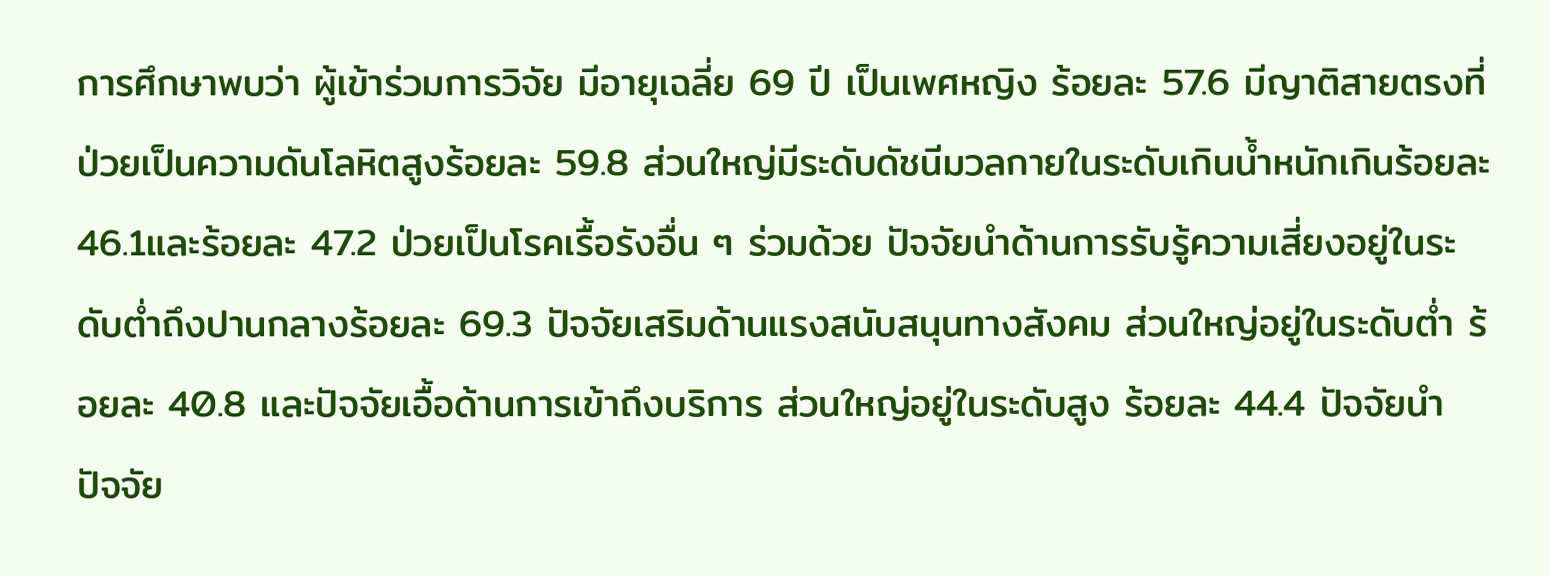การศึกษาพบว่า ผู้เข้าร่วมการวิจัย มีอายุเฉลี่ย 69 ปี เป็นเพศหญิง ร้อยละ 57.6 มีญาติสายตรงที่ป่วยเป็นความดันโลหิตสูงร้อยละ 59.8 ส่วนใหญ่มีระดับดัชนีมวลกายในระดับเกินน้ำหนักเกินร้อยละ 46.1และร้อยละ 47.2 ป่วยเป็นโรคเรื้อรังอื่น ๆ ร่วมด้วย ปัจจัยนำด้านการรับรู้ความเสี่ยงอยู่ในระดับต่ำถึงปานกลางร้อยละ 69.3 ปัจจัยเสริมด้านแรงสนับสนุนทางสังคม ส่วนใหญ่อยู่ในระดับต่ำ ร้อยละ 40.8 และปัจจัยเอื้อด้านการเข้าถึงบริการ ส่วนใหญ่อยู่ในระดับสูง ร้อยละ 44.4 ปัจจัยนำ ปัจจัย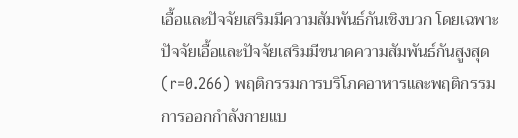เอื้อและปัจจัยเสริมมีความสัมพันธ์กันเชิงบวก โดยเฉพาะปัจจัยเอื้อและปัจจัยเสริมมีขนาดความสัมพันธ์กันสูงสุด (r=0.266) พฤติกรรมการบริโภคอาหารและพฤติกรรมการออกกำลังกายแบ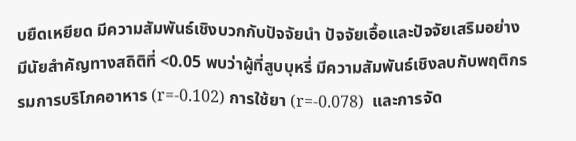บยืดเหยียด มีความสัมพันธ์เชิงบวกกับปัจจัยนำ ปัจจัยเอื้อและปัจจัยเสริมอย่างมีนัยสำคัญทางสถิติที่ <0.05 พบว่าผู้ที่สูบบุหรี่ มีความสัมพันธ์เชิงลบกับพฤติกรรมการบริโภคอาหาร (r=-0.102) การใช้ยา (r=-0.078)  และการจัด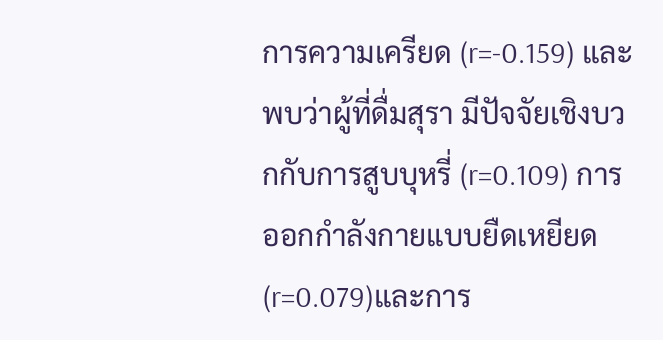การความเครียด (r=-0.159) และพบว่าผู้ที่ดื่มสุรา มีปัจจัยเชิงบวกกับการสูบบุหรี่ (r=0.109) การออกกำลังกายแบบยืดเหยียด(r=0.079)และการ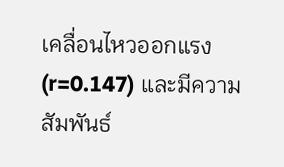เคลื่อนไหวออกแรง (r=0.147) และมีความสัมพันธ์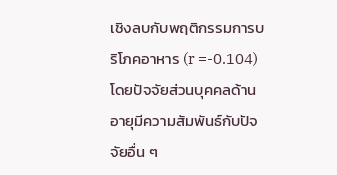เชิงลบกับพฤติกรรมการบริโภคอาหาร (r =-0.104) โดยปัจจัยส่วนบุคคลด้านอายุมีความสัมพันธ์กับปัจจัยอื่น ๆ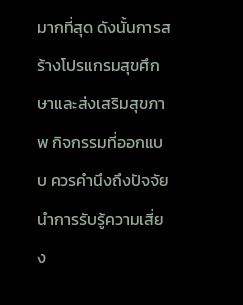มากที่สุด ดังนั้นการสร้างโปรแกรมสุขศึกษาและส่งเสริมสุขภาพ กิจกรรมที่ออกแบบ ควรคำนึงถึงปัจจัยนำการรับรู้ความเสี่ยง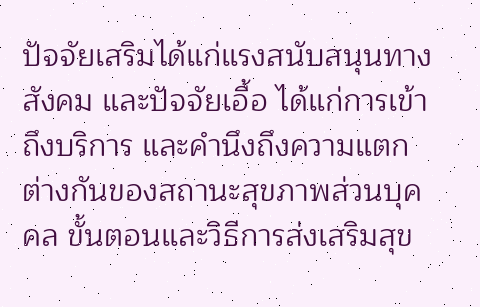ปัจจัยเสริมได้แก่แรงสนับสนุนทางสังคม และปัจจัยเอื้อ ได้แก่การเข้าถึงบริการ และคำนึงถึงความแตกต่างกันของสถานะสุขภาพส่วนบุคคล ขั้นตอนและวิธีการส่งเสริมสุข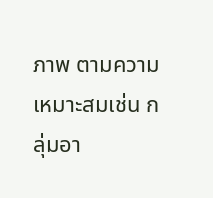ภาพ ตามความเหมาะสมเช่น กลุ่มอา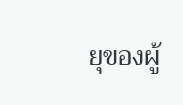ยุของผู้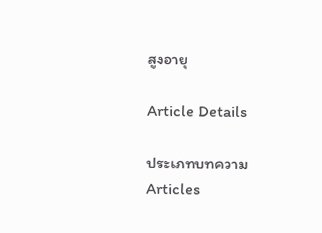สูงอายุ

Article Details

ประเภทบทความ
Articles